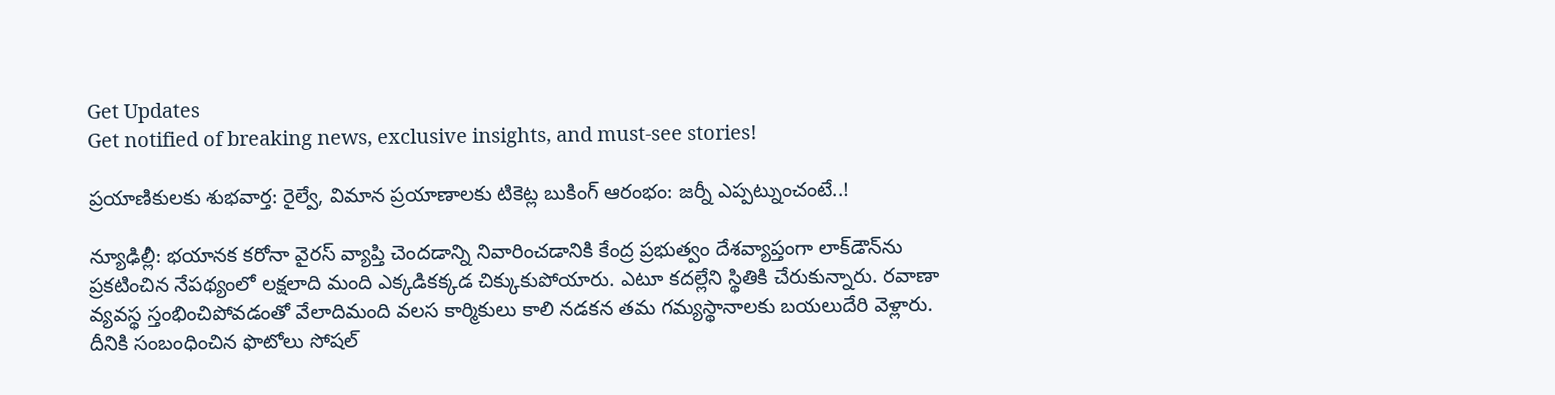Get Updates
Get notified of breaking news, exclusive insights, and must-see stories!

ప్రయాణికులకు శుభవార్త: రైల్వే, విమాన ప్రయాణాలకు టికెట్ల బుకింగ్ ఆరంభం: జర్నీ ఎప్పట్నుంచంటే..!

న్యూఢిల్లీ: భయానక కరోనా వైరస్ వ్యాప్తి చెందడాన్ని నివారించడానికి కేంద్ర ప్రభుత్వం దేశవ్యాప్తంగా లాక్‌డౌన్‌ను ప్రకటించిన నేపథ్యంలో లక్షలాది మంది ఎక్కడికక్కడ చిక్కుకుపోయారు. ఎటూ కదల్లేని స్థితికి చేరుకున్నారు. రవాణా వ్యవస్థ స్తంభించిపోవడంతో వేలాదిమంది వలస కార్మికులు కాలి నడకన తమ గమ్యస్థానాలకు బయలుదేరి వెళ్లారు. దీనికి సంబంధించిన ఫొటోలు సోషల్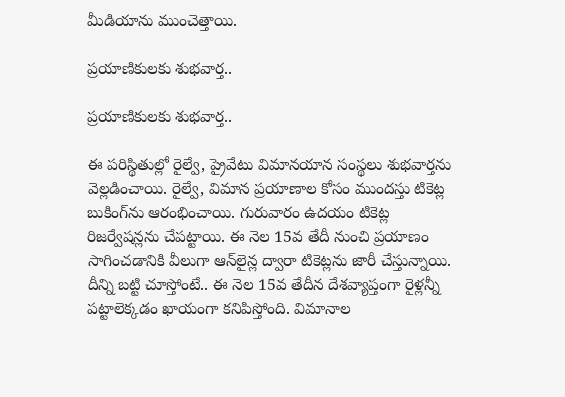మీడియాను ముంచెత్తాయి.

ప్రయాణికులకు శుభవార్త..

ప్రయాణికులకు శుభవార్త..

ఈ పరిస్థితుల్లో రైల్వే, ప్రైవేటు విమానయాన సంస్థలు శుభవార్తను వెల్లడించాయి. రైల్వే, విమాన ప్రయాణాల కోసం ముందస్తు టికెట్ల బుకింగ్‌ను ఆరంభించాయి. గురువారం ఉదయం టికెట్ల రిజర్వేషన్లను చేపట్టాయి. ఈ నెల 15వ తేదీ నుంచి ప్రయాణం సాగించడానికి వీలుగా ఆన్‌లైన్ల ద్వారా టికెట్లను జారీ చేస్తున్నాయి. దీన్ని బట్టి చూస్తోంటే.. ఈ నెల 15వ తేదీన దేశవ్యాప్తంగా రైళ్లన్నీ పట్టాలెక్కడం ఖాయంగా కనిపిస్తోంది. విమానాల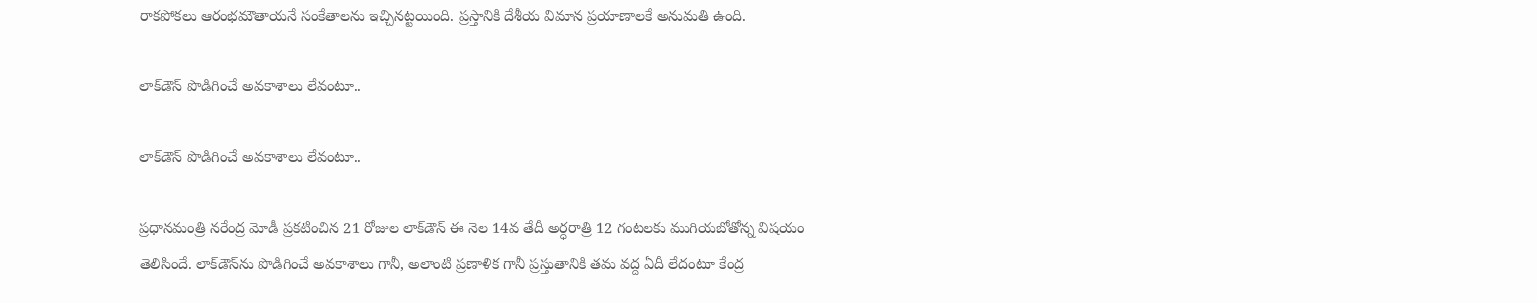రాకపోకలు ఆరంభమౌతాయనే సంకేతాలను ఇచ్చినట్టయింది. ప్రస్తానికి దేశీయ విమాన ప్రయాణాలకే అనుమతి ఉంది.

లాక్‌డౌన్ పొడిగించే అవకాశాలు లేవంటూ..

లాక్‌డౌన్ పొడిగించే అవకాశాలు లేవంటూ..

ప్రధానమంత్రి నరేంద్ర మోడీ ప్రకటించిన 21 రోజుల లాక్‌డౌన్ ఈ నెల 14వ తేదీ అర్ధరాత్రి 12 గంటలకు ముగియబోతోన్న విషయం తెలిసిందే. లాక్‌డౌన్‌ను పొడిగించే అవకాశాలు గానీ, అలాంటి ప్రణాళిక గానీ ప్రస్తుతానికి తమ వద్ద ఏదీ లేదంటూ కేంద్ర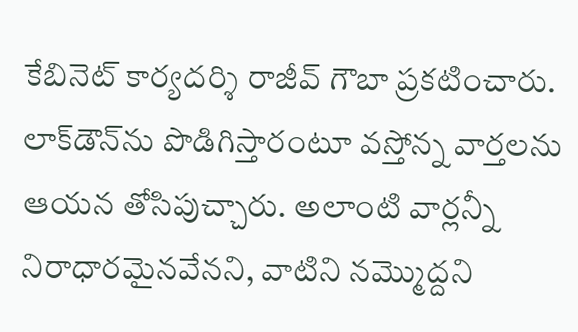కేబినెట్ కార్యదర్శి రాజీవ్ గౌబా ప్రకటించారు. లాక్‌డౌన్‌ను పొడిగిస్తారంటూ వస్తోన్న వార్తలను ఆయన తోసిపుచ్చారు. అలాంటి వార్లన్నీ నిరాధారమైనవేనని, వాటిని నమ్మొద్దని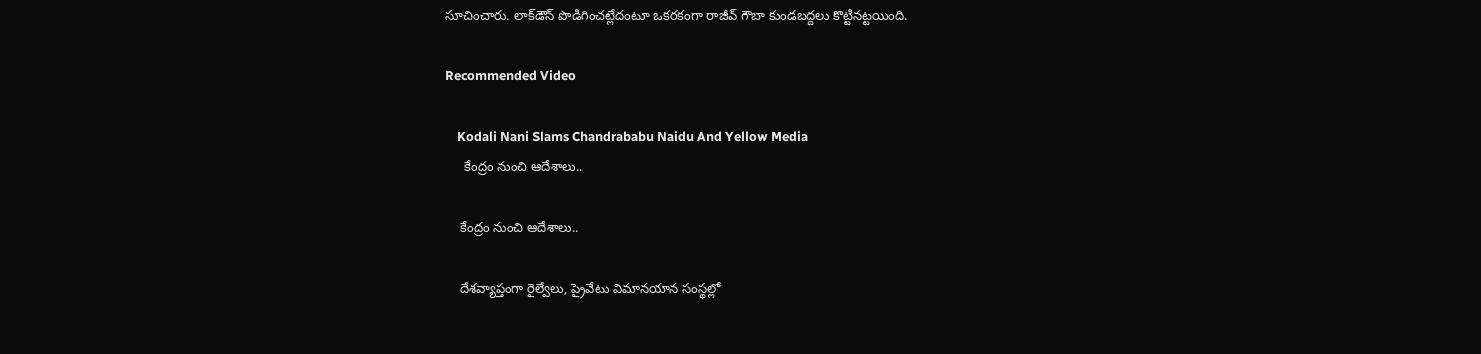సూచించారు. లాక్‌డౌన్ పొడిగించట్లేదంటూ ఒకరకంగా రాజీవ్ గౌబా కుండబద్దలు కొట్టినట్టయింది.

Recommended Video

    Kodali Nani Slams Chandrababu Naidu And Yellow Media
     కేంద్రం నుంచి ఆదేశాలు..

    కేంద్రం నుంచి ఆదేశాలు..

    దేశవ్యాప్తంగా రైల్వేలు, ప్రైవేటు విమానయాన సంస్థల్లో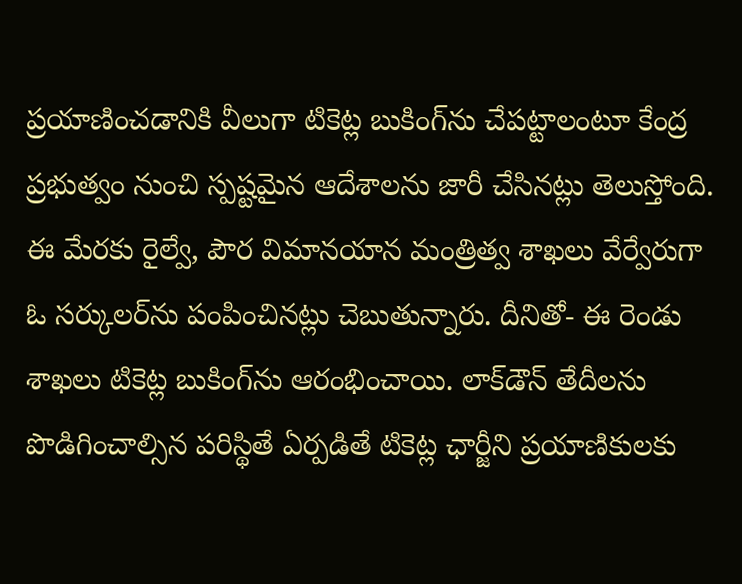ప్రయాణించడానికి వీలుగా టికెట్ల బుకింగ్‌ను చేపట్టాలంటూ కేంద్ర ప్రభుత్వం నుంచి స్పష్టమైన ఆదేశాలను జారీ చేసినట్లు తెలుస్తోంది. ఈ మేరకు రైల్వే, పౌర విమానయాన మంత్రిత్వ శాఖలు వేర్వేరుగా ఓ సర్కులర్‌ను పంపించినట్లు చెబుతున్నారు. దీనితో- ఈ రెండు శాఖలు టికెట్ల బుకింగ్‌ను ఆరంభించాయి. లాక్‌డౌన్ తేదీలను పొడిగించాల్సిన పరిస్థితే ఏర్పడితే టికెట్ల ఛార్జీని ప్రయాణికులకు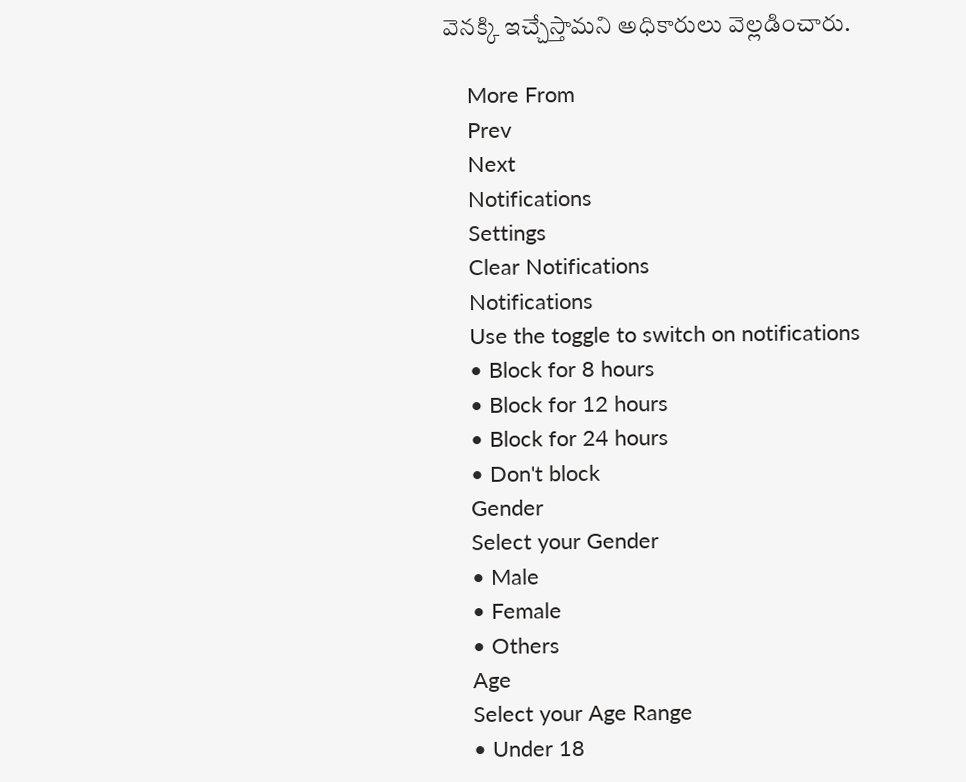వెనక్కి ఇచ్చేస్తామని అధికారులు వెల్లడించారు.

    More From
    Prev
    Next
    Notifications
    Settings
    Clear Notifications
    Notifications
    Use the toggle to switch on notifications
    • Block for 8 hours
    • Block for 12 hours
    • Block for 24 hours
    • Don't block
    Gender
    Select your Gender
    • Male
    • Female
    • Others
    Age
    Select your Age Range
    • Under 18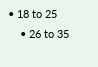• 18 to 25
    • 26 to 35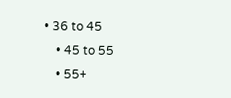• 36 to 45
    • 45 to 55
    • 55+